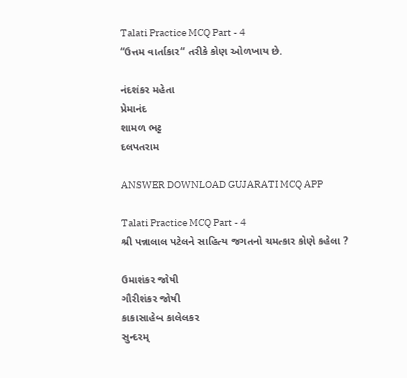Talati Practice MCQ Part - 4
“ઉત્તમ વાર્તાકાર“ તરીકે કોણ ઓળખાય છે.

નંદશંકર મહેતા
પ્રેમાનંદ
શામળ ભટ્ટ
દલપતરામ

ANSWER DOWNLOAD GUJARATI MCQ APP

Talati Practice MCQ Part - 4
શ્રી પન્નાલાલ પટેલને સાહિત્ય જગતનો ચમત્કાર કોણે કહેલા ?

ઉમાશંકર જોષી
ગૌરીશંકર જોષી
કાકાસાહેબ કાલેલકર
સુન્દરમ્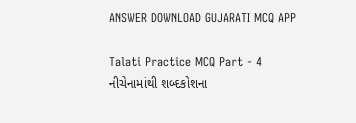ANSWER DOWNLOAD GUJARATI MCQ APP

Talati Practice MCQ Part - 4
નીચેનામાંથી શબ્દકોશના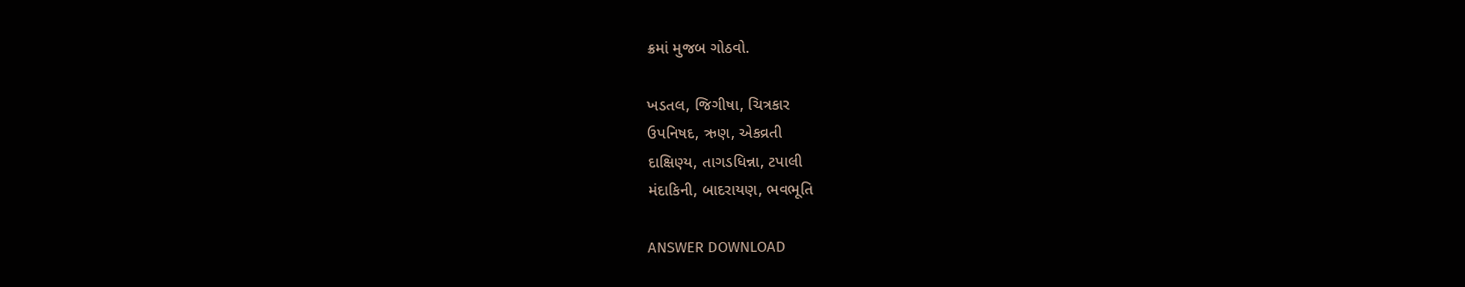ક્રમાં મુજબ ગોઠવો.

ખડતલ, જિગીષા, ચિત્રકાર
ઉપનિષદ, ઋણ, એકવ્રતી
દાક્ષિણ્ય, તાગડધિન્ના, ટપાલી
મંદાકિની, બાદરાયણ, ભવભૂતિ

ANSWER DOWNLOAD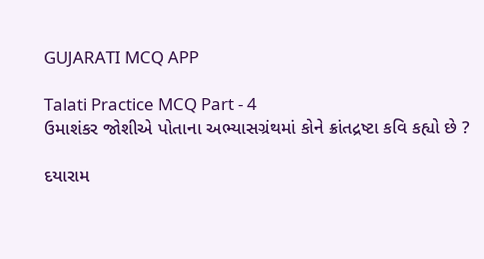GUJARATI MCQ APP

Talati Practice MCQ Part - 4
ઉમાશંકર જોશીએ પોતાના અભ્યાસગ્રંથમાં કોને ક્રાંતદ્રષ્ટા કવિ કહ્યો છે ?

દયારામ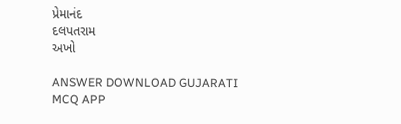પ્રેમાનંદ
દલપતરામ
અખો

ANSWER DOWNLOAD GUJARATI MCQ APP